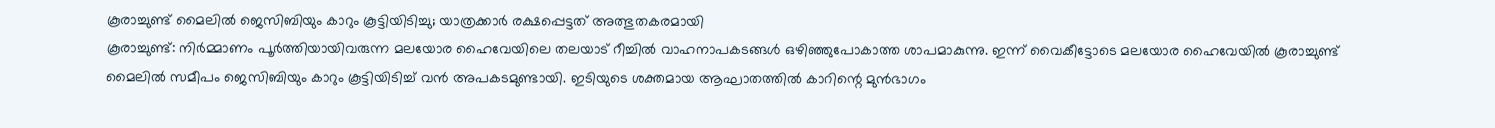കൂരാച്ചുണ്ട് മൈലിൽ ജെസിബിയും കാറും കൂട്ടിയിടിച്ചു; യാത്രക്കാർ രക്ഷപ്പെട്ടത് അത്ഭുതകരമായി
കൂരാച്ചുണ്ട്: നിർമ്മാണം പൂർത്തിയായിവരുന്ന മലയോര ഹൈവേയിലെ തലയാട് റീച്ചിൽ വാഹനാപകടങ്ങൾ ഒഴിഞ്ഞുപോകാത്ത ശാപമാകുന്നു. ഇന്ന് വൈകീട്ടോടെ മലയോര ഹൈവേയിൽ കൂരാച്ചുണ്ട് മൈലിൽ സമീപം ജെസിബിയും കാറും കൂട്ടിയിടിച്ച് വൻ അപകടമുണ്ടായി. ഇടിയുടെ ശക്തമായ ആഘാതത്തിൽ കാറിന്റെ മുൻഭാഗം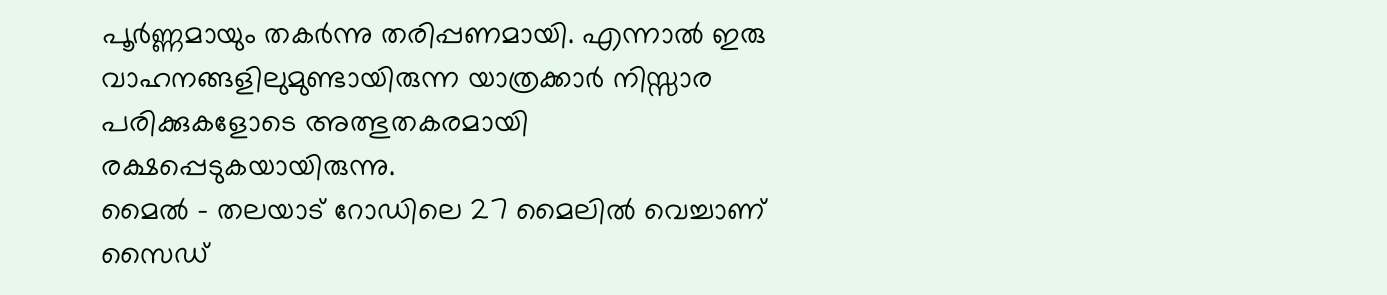പൂർണ്ണമായും തകർന്നു തരിപ്പണമായി. എന്നാൽ ഇരു വാഹനങ്ങളിലുമുണ്ടായിരുന്ന യാത്രക്കാർ നിസ്സാര പരിക്കുകളോടെ അത്ഭുതകരമായി രക്ഷപ്പെടുകയായിരുന്നു.
മൈൽ - തലയാട് റോഡിലെ 27 മൈലിൽ വെച്ചാണ് സൈഡ്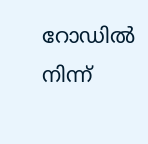റോഡിൽ നിന്ന്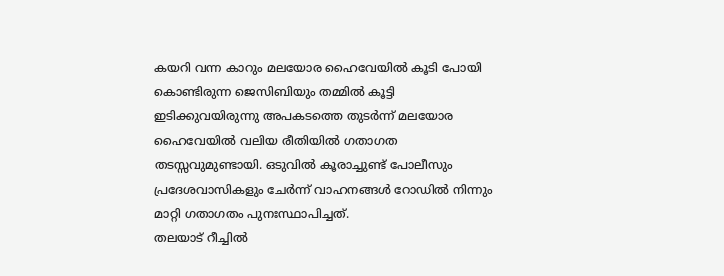കയറി വന്ന കാറും മലയോര ഹൈവേയിൽ കൂടി പോയി കൊണ്ടിരുന്ന ജെസിബിയും തമ്മിൽ കൂട്ടി ഇടിക്കുവയിരുന്നു അപകടത്തെ തുടർന്ന് മലയോര ഹൈവേയിൽ വലിയ രീതിയിൽ ഗതാഗത തടസ്സവുമുണ്ടായി. ഒടുവിൽ കൂരാച്ചുണ്ട് പോലീസും പ്രദേശവാസികളും ചേർന്ന് വാഹനങ്ങൾ റോഡിൽ നിന്നും മാറ്റി ഗതാഗതം പുനഃസ്ഥാപിച്ചത്.
തലയാട് റീച്ചിൽ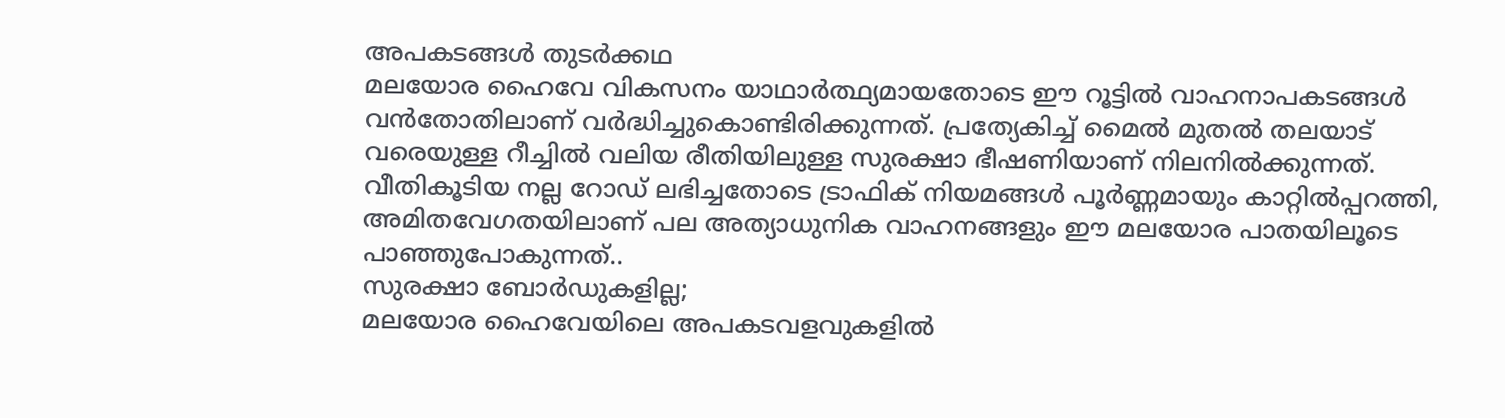അപകടങ്ങൾ തുടർക്കഥ
മലയോര ഹൈവേ വികസനം യാഥാർത്ഥ്യമായതോടെ ഈ റൂട്ടിൽ വാഹനാപകടങ്ങൾ വൻതോതിലാണ് വർദ്ധിച്ചുകൊണ്ടിരിക്കുന്നത്. പ്രത്യേകിച്ച് മൈൽ മുതൽ തലയാട് വരെയുള്ള റീച്ചിൽ വലിയ രീതിയിലുള്ള സുരക്ഷാ ഭീഷണിയാണ് നിലനിൽക്കുന്നത്. വീതികൂടിയ നല്ല റോഡ് ലഭിച്ചതോടെ ട്രാഫിക് നിയമങ്ങൾ പൂർണ്ണമായും കാറ്റിൽപ്പറത്തി, അമിതവേഗതയിലാണ് പല അത്യാധുനിക വാഹനങ്ങളും ഈ മലയോര പാതയിലൂടെ പാഞ്ഞുപോകുന്നത്..
സുരക്ഷാ ബോർഡുകളില്ല;
മലയോര ഹൈവേയിലെ അപകടവളവുകളിൽ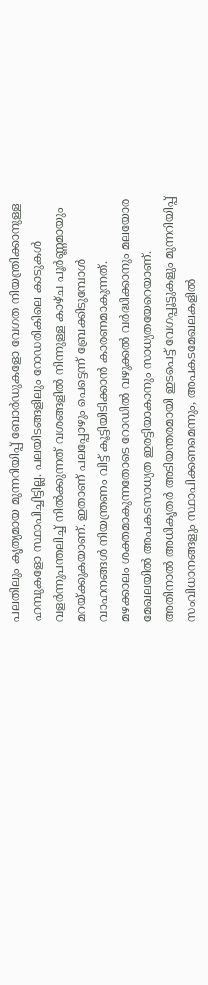പലതിലും കൃത്യമായ മുന്നറിയിപ്പ് ബോർഡുകളോ വേഗത നിയന്ത്രിക്കാനുള്ള ഹമ്പുകളോ സ്ഥാപിച്ചിട്ടില്ല. പലയിടങ്ങളിലും റോഡരികിലെ കാടുകൾ വളർന്നുപന്തലിച്ച് നിൽക്കുന്നത് വശങ്ങളിൽ നിന്നുള്ള കാഴ്ച പൂർണ്ണമായും മറയ്ക്കുകയാണ്. ഇതാണ് പലപ്പോഴും പെട്ടെന്ന് ബ്രേക്കിടുമ്പോൾ വാഹനങ്ങൾ നിയന്ത്രണം വിട്ട് കൂട്ടിയിടിക്കാൻ കാരണമാകുന്നത്.
മഴക്കാലം ശക്തമാകുന്നതോടെ റോഡിൽ വഴുക്കൽ വർദ്ധിക്കാനും മലയോര മേഖലയിൽ അപകടസാധ്യത ഇരട്ടിയാകാനും സാധ്യതയേറെയാണ്. അതിനാൽ അധികൃതർ അടിയന്തരമായി ഇടപെട്ട് വേഗപ്പൂട്ടുകളും മുന്നറിയിപ്പ് സംവിധാനങ്ങളും സ്ഥാപിക്കണമെന്നും, അപകടമേഖലകളിൽ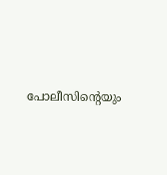പോലീസിന്റെയും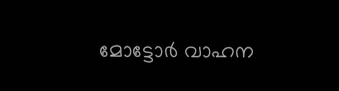മോട്ടോർ വാഹന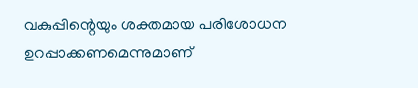വകുപ്പിന്റെയും ശക്തമായ പരിശോധന ഉറപ്പാക്കണമെന്നുമാണ്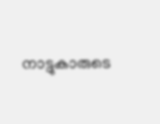നാട്ടുകാരുടെ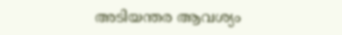അടിയന്തര ആവശ്യം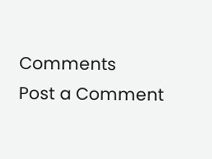Comments
Post a Comment